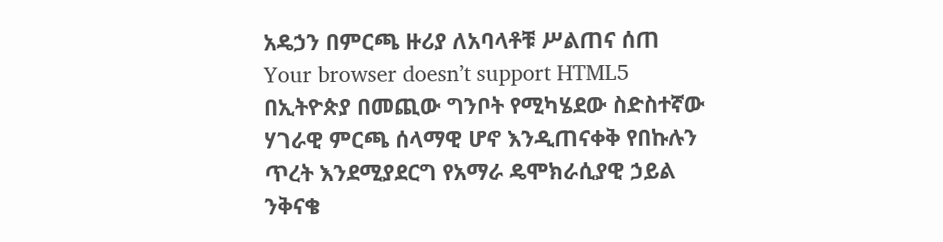አዴኃን በምርጫ ዙሪያ ለአባላቶቹ ሥልጠና ሰጠ
Your browser doesn’t support HTML5
በኢትዮጵያ በመጪው ግንቦት የሚካሄደው ስድስተኛው ሃገራዊ ምርጫ ሰላማዊ ሆኖ እንዲጠናቀቅ የበኩሉን ጥረት እንደሚያደርግ የአማራ ዴሞክራሲያዊ ኃይል ንቅናቄ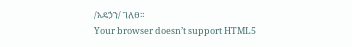/አዴኃን/ ገለፀ።
Your browser doesn’t support HTML5